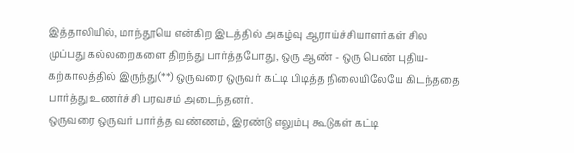இத்தாலியில், மாந்தூயெ என்கிற இடத்தில் அகழ்வு ஆராய்ச்சியாளர்கள் சில முப்பது கல்லறைகளை திறந்து பார்த்தபோது, ஒரு ஆண் - ஒரு பெண் புதிய-கற்காலத்தில் இருந்து(**) ஒருவரை ஒருவர் கட்டி பிடித்த நிலையிலேயே கிடந்ததை பார்த்து உணர்ச்சி பரவசம் அடைந்தனர்.
ஒருவரை ஒருவர் பார்த்த வண்ணம், இரண்டு எலும்பு கூடுகள் கட்டி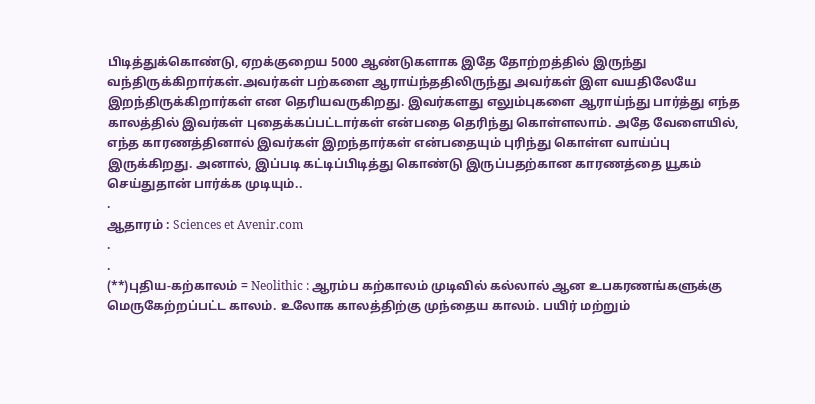பிடித்துக்கொண்டு, ஏறக்குறைய 5000 ஆண்டுகளாக இதே தோற்றத்தில் இருந்து வந்திருக்கிறார்கள்.அவர்கள் பற்களை ஆராய்ந்ததிலிருந்து அவர்கள் இள வயதிலேயே இறந்திருக்கிறார்கள் என தெரியவருகிறது. இவர்களது எலும்புகளை ஆராய்ந்து பார்த்து எந்த காலத்தில் இவர்கள் புதைக்கப்பட்டார்கள் என்பதை தெரிந்து கொள்ளலாம். அதே வேளையில், எந்த காரணத்தினால் இவர்கள் இறந்தார்கள் என்பதையும் புரிந்து கொள்ள வாய்ப்பு இருக்கிறது. அனால், இப்படி கட்டிப்பிடித்து கொண்டு இருப்பதற்கான காரணத்தை யூகம் செய்துதான் பார்க்க முடியும்..
.
ஆதாரம் : Sciences et Avenir.com
.
.
(**)புதிய-கற்காலம் = Neolithic : ஆரம்ப கற்காலம் முடிவில் கல்லால் ஆன உபகரணங்களுக்கு மெருகேற்றப்பட்ட காலம். உலோக காலத்திற்கு முந்தைய காலம். பயிர் மற்றும்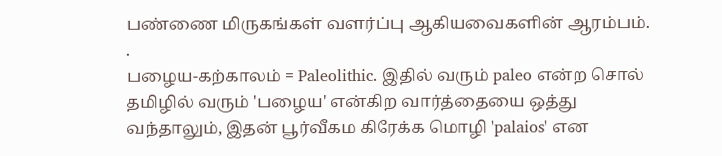பண்ணை மிருகங்கள் வளர்ப்பு ஆகியவைகளின் ஆரம்பம்.
.
பழைய-கற்காலம் = Paleolithic. இதில் வரும் paleo என்ற சொல் தமிழில் வரும் 'பழைய' என்கிற வார்த்தையை ஒத்து வந்தாலும், இதன் பூர்வீகம கிரேக்க மொழி 'palaios' என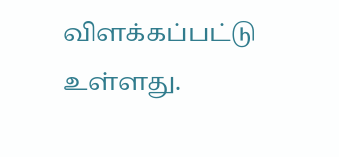விளக்கப்பட்டு உள்ளது.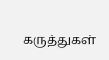கருத்துகள்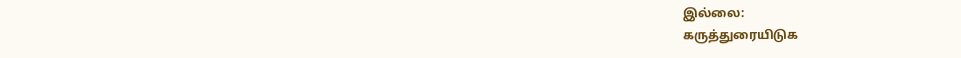இல்லை:
கருத்துரையிடுக